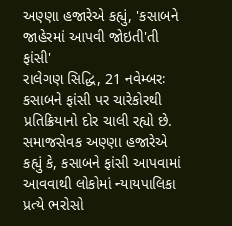અણ્ણા હજારેએ કહ્યું, 'કસાબને જાહેરમાં આપવી જોઇતી'તી ફાંસી'
રાલેગણ સિદ્ધિ, 21 નવેમ્બરઃ કસાબને ફાંસી પર ચારેકોરથી પ્રતિક્રિયાનો દોર ચાલી રહ્યો છે. સમાજસેવક અણ્ણા હજારેએ કહ્યું કે, કસાબને ફાંસી આપવામાં આવવાથી લોકોમાં ન્યાયપાલિકા પ્રત્યે ભરોસો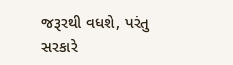જરૂરથી વધશે, પરંતુ સરકારે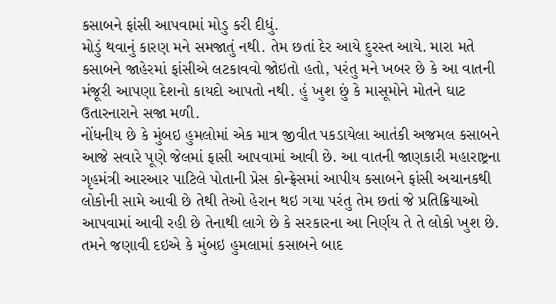કસાબને ફાંસી આપવામાં મોડુ કરી દીધું.
મોડું થવાનું કારણ મને સમજાતું નથી. તેમ છતાં દેર આયે દુરસ્ત આયે. મારા મતે કસાબને જાહેરમાં ફાંસીએ લટકાવવો જોઇતો હતો, પરંતુ મને ખબર છે કે આ વાતની મંજૂરી આપણા દેશનો કાયદો આપતો નથી. હું ખુશ છું કે માસૂમોને મોતને ઘાટ ઉતારનારાને સજા મળી.
નોંધનીય છે કે મુંબઇ હુમલોમાં એક માત્ર જીવીત પકડાયેલા આતંકી અજમલ કસાબને આજે સવારે પૂણે જેલમાં ફાસી આપવામાં આવી છે. આ વાતની જાણકારી મહારાષ્ટ્રના ગૃહમંત્રી આરઆર પાટિલે પોતાની પ્રેસ કોન્ફ્રેસમાં આપીય કસાબને ફાંસી અચાનકથી લોકોની સામે આવી છે તેથી તેઓ હેરાન થઇ ગયા પરંતુ તેમ છતાં જે પ્રતિક્રિયાઓ આપવામાં આવી રહી છે તેનાથી લાગે છે કે સરકારના આ નિર્ણય તે તે લોકો ખુશ છે.
તમને જણાવી દઇએ કે મુંબઇ હુમલામાં કસાબને બાદ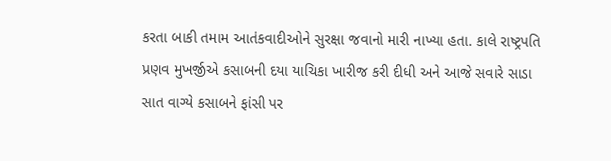કરતા બાકી તમામ આતંકવાદીઓને સુરક્ષા જવાનો મારી નાખ્યા હતા. કાલે રાષ્ટ્રપતિ પ્રણવ મુખર્જીએ કસાબની દયા યાચિકા ખારીજ કરી દીધી અને આજે સવારે સાડા સાત વાગ્યે કસાબને ફાંસી પર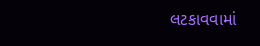લટકાવવામાં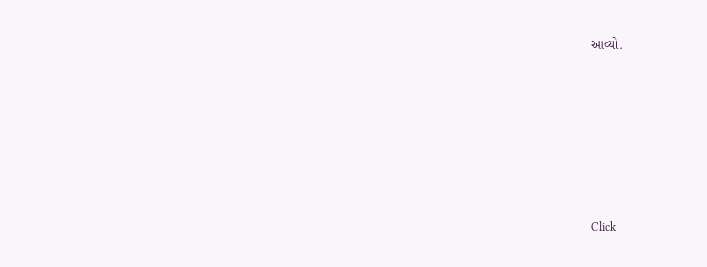આવ્યો.












Click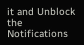it and Unblock the Notifications